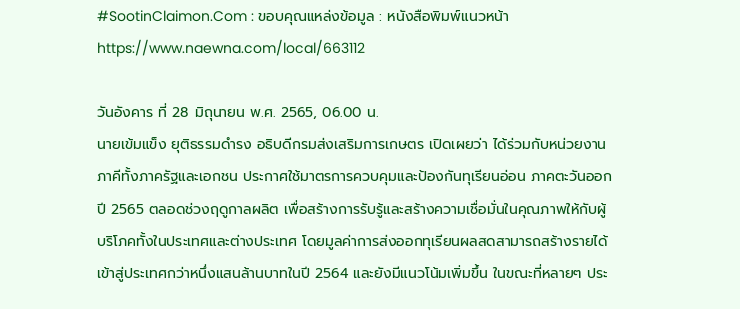#SootinClaimon.Com : ขอบคุณแหล่งข้อมูล : หนังสือพิมพ์แนวหน้า
https://www.naewna.com/local/663112

วันอังคาร ที่ 28 มิถุนายน พ.ศ. 2565, 06.00 น.
นายเข้มแข็ง ยุติธรรมดำรง อธิบดีกรมส่งเสริมการเกษตร เปิดเผยว่า ได้ร่วมกับหน่วยงานภาคีทั้งภาครัฐและเอกชน ประกาศใช้มาตรการควบคุมและป้องกันทุเรียนอ่อน ภาคตะวันออก ปี 2565 ตลอดช่วงฤดูกาลผลิต เพื่อสร้างการรับรู้และสร้างความเชื่อมั่นในคุณภาพให้กับผู้บริโภคทั้งในประเทศและต่างประเทศ โดยมูลค่าการส่งออกทุเรียนผลสดสามารถสร้างรายได้เข้าสู่ประเทศกว่าหนึ่งแสนล้านบาทในปี 2564 และยังมีแนวโน้มเพิ่มขึ้น ในขณะที่หลายๆ ประ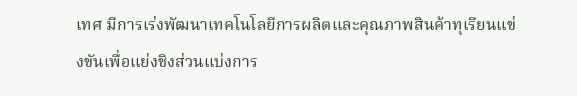เทศ มีการเร่งพัฒนาเทคโนโลยีการผลิตและคุณภาพสินค้าทุเรียนแข่งขันเพื่อแย่งชิงส่วนแบ่งการ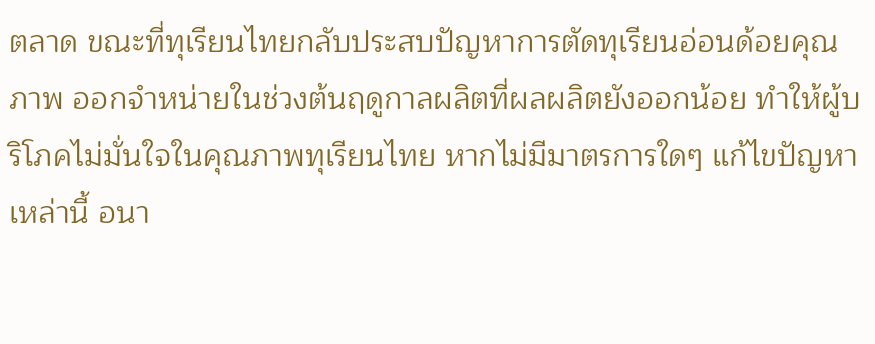ตลาด ขณะที่ทุเรียนไทยกลับประสบปัญหาการตัดทุเรียนอ่อนด้อยคุณภาพ ออกจำหน่ายในช่วงต้นฤดูกาลผลิตที่ผลผลิตยังออกน้อย ทำให้ผู้บริโภคไม่มั่นใจในคุณภาพทุเรียนไทย หากไม่มีมาตรการใดๆ แก้ไขปัญหาเหล่านี้ อนา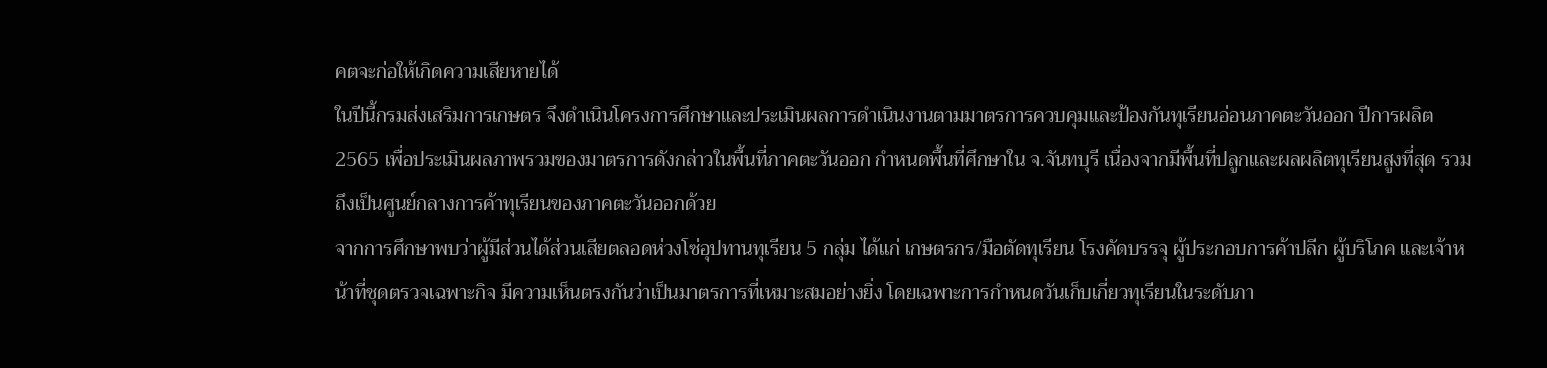คตจะก่อให้เกิดความเสียหายได้
ในปีนี้กรมส่งเสริมการเกษตร จึงดำเนินโครงการศึกษาและประเมินผลการดำเนินงานตามมาตรการควบคุมและป้องกันทุเรียนอ่อนภาคตะวันออก ปีการผลิต 2565 เพื่อประเมินผลภาพรวมของมาตรการดังกล่าวในพื้นที่ภาคตะวันออก กำหนดพื้นที่ศึกษาใน จ.จันทบุรี เนื่องจากมีพื้นที่ปลูกและผลผลิตทุเรียนสูงที่สุด รวมถึงเป็นศูนย์กลางการค้าทุเรียนของภาคตะวันออกด้วย
จากการศึกษาพบว่าผู้มีส่วนได้ส่วนเสียตลอดห่วงโซ่อุปทานทุเรียน 5 กลุ่ม ได้แก่ เกษตรกร/มือตัดทุเรียน โรงคัดบรรจุ ผู้ประกอบการค้าปลีก ผู้บริโภค และเจ้าหน้าที่ชุดตรวจเฉพาะกิจ มีความเห็นตรงกันว่าเป็นมาตรการที่เหมาะสมอย่างยิ่ง โดยเฉพาะการกำหนดวันเก็บเกี่ยวทุเรียนในระดับภา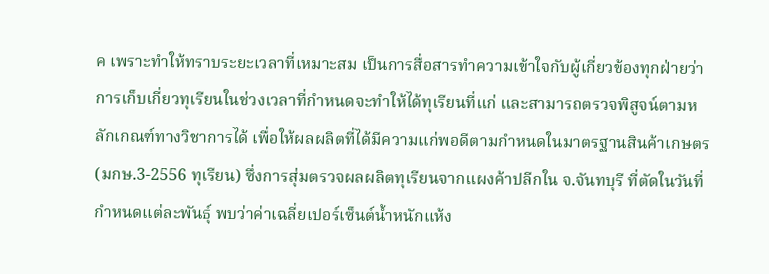ค เพราะทำให้ทราบระยะเวลาที่เหมาะสม เป็นการสื่อสารทำความเข้าใจกับผู้เกี่ยวข้องทุกฝ่ายว่าการเก็บเกี่ยวทุเรียนในช่วงเวลาที่กำหนดจะทำให้ได้ทุเรียนที่แก่ และสามารถตรวจพิสูจน์ตามหลักเกณฑ์ทางวิชาการได้ เพื่อให้ผลผลิตที่ได้มีความแก่พอดีตามกำหนดในมาตรฐานสินค้าเกษตร (มกษ.3-2556 ทุเรียน) ซึ่งการสุ่มตรวจผลผลิตทุเรียนจากแผงค้าปลีกใน จ.จันทบุรี ที่ตัดในวันที่กำหนดแต่ละพันธุ์ พบว่าค่าเฉลี่ยเปอร์เซ็นต์น้ำหนักแห้ง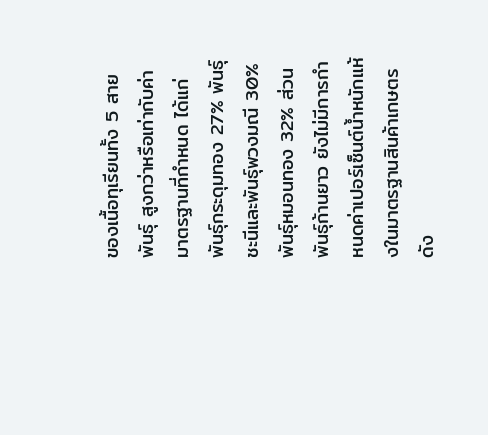ของเนื้อทุเรียนทั้ง 5 สายพันธุ์ สูงกว่าหรือเท่ากับค่ามาตรฐานที่กำหนด ได้แก่ พันธุ์กระดุมทอง 27% พันธุ์ชะนีและพันธุ์พวงมณี 30% พันธุ์หมอนทอง 32% ส่วนพันธุ์ก้านยาว ยังไม่มีการกำหนดค่าเปอร์เซ็นต์น้ำหนักแห้งในมาตรฐานสินค้าเกษตรดัง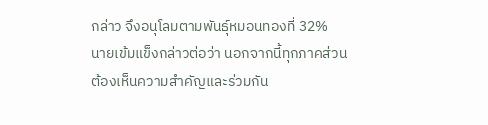กล่าว จึงอนุโลมตามพันธุ์หมอนทองที่ 32%
นายเข้มแข็งกล่าวต่อว่า นอกจากนี้ทุกภาคส่วนต้องเห็นความสำคัญและร่วมกัน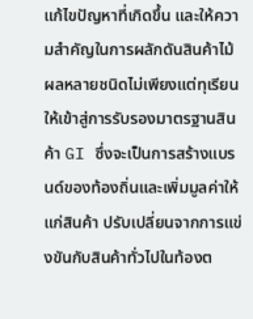แก้ไขปัญหาที่เกิดขึ้น และให้ความสำคัญในการผลักดันสินค้าไม้ผลหลายชนิดไม่เพียงแต่ทุเรียน ให้เข้าสู่การรับรองมาตรฐานสินค้า GI ซึ่งจะเป็นการสร้างแบรนด์ของท้องถิ่นและเพิ่มมูลค่าให้แก่สินค้า ปรับเปลี่ยนจากการแข่งขันกับสินค้าทั่วไปในท้องต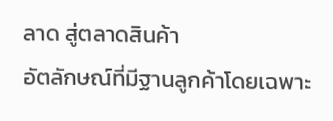ลาด สู่ตลาดสินค้า
อัตลักษณ์ที่มีฐานลูกค้าโดยเฉพาะ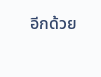อีกด้วย